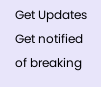Get Updates
Get notified of breaking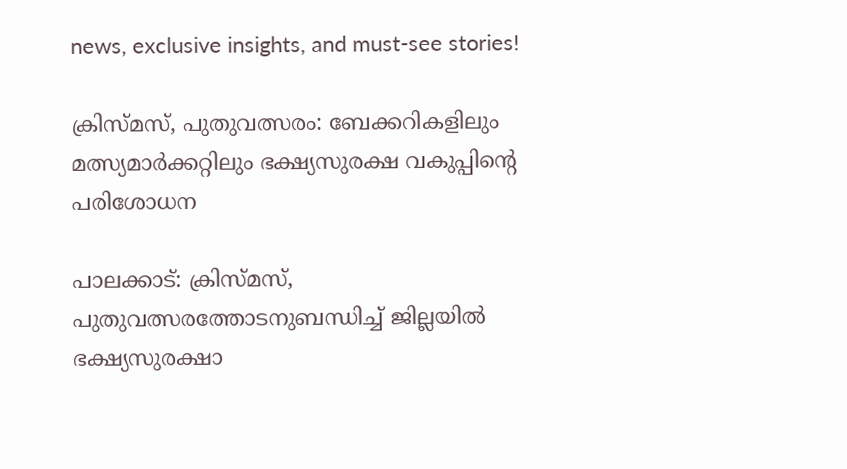news, exclusive insights, and must-see stories!

ക്രിസ്മസ്, പുതുവത്സരം: ബേക്കറികളിലും മത്സ്യമാർക്കറ്റിലും ഭക്ഷ്യസുരക്ഷ വകുപ്പിന്റെ പരിശോധന

പാലക്കാട്: ക്രിസ്മസ്, പുതുവത്സരത്തോടനുബന്ധിച്ച് ജില്ലയില്‍ ഭക്ഷ്യസുരക്ഷാ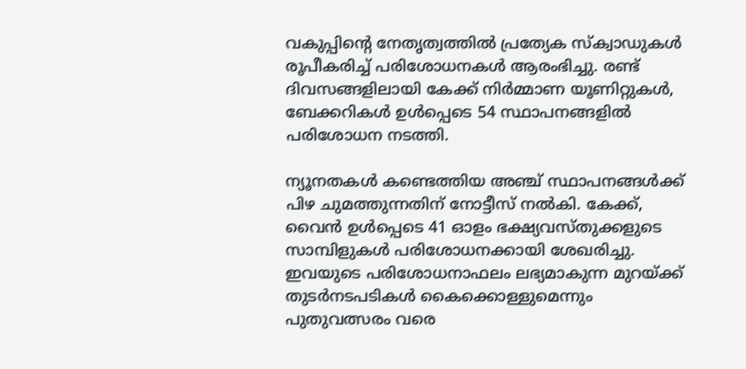വകുപ്പിന്റെ നേതൃത്വത്തില്‍ പ്രത്യേക സ്‌ക്വാഡുകള്‍ രൂപീകരിച്ച് പരിശോധനകള്‍ ആരംഭിച്ചു. രണ്ട് ദിവസങ്ങളിലായി കേക്ക് നിര്‍മ്മാണ യൂണിറ്റുകള്‍, ബേക്കറികള്‍ ഉള്‍പ്പെടെ 54 സ്ഥാപനങ്ങളില്‍ പരിശോധന നടത്തി.

ന്യൂനതകള്‍ കണ്ടെത്തിയ അഞ്ച് സ്ഥാപനങ്ങള്‍ക്ക് പിഴ ചുമത്തുന്നതിന് നോട്ടീസ് നല്‍കി. കേക്ക്, വൈന്‍ ഉള്‍പ്പെടെ 41 ഓളം ഭക്ഷ്യവസ്തുക്കളുടെ സാമ്പിളുകള്‍ പരിശോധനക്കായി ശേഖരിച്ചു. ഇവയുടെ പരിശോധനാഫലം ലഭ്യമാകുന്ന മുറയ്ക്ക് തുടര്‍നടപടികള്‍ കൈക്കൊള്ളുമെന്നും പുതുവത്സരം വരെ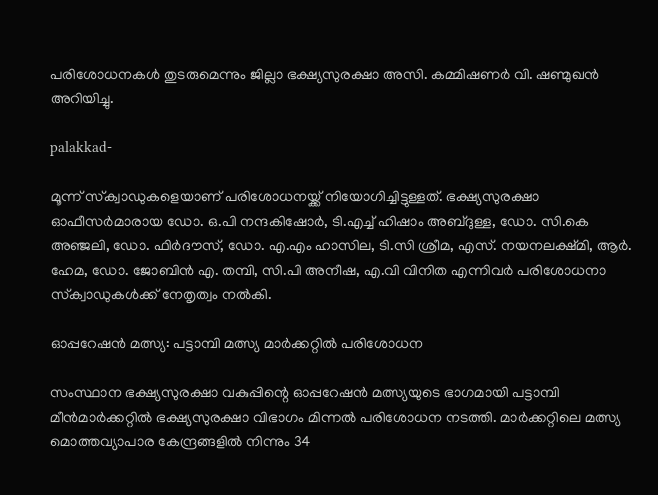പരിശോധനകള്‍ തുടരുമെന്നും ജില്ലാ ഭക്ഷ്യസുരക്ഷാ അസി. കമ്മിഷണര്‍ വി. ഷണ്മുഖന്‍ അറിയിച്ചു.

palakkad-

മൂന്ന് സ്‌ക്വാഡുകളെയാണ് പരിശോധനയ്ക്ക് നിയോഗിച്ചിട്ടുള്ളത്. ഭക്ഷ്യസുരക്ഷാ ഓഫീസര്‍മാരായ ഡോ. ഒ.പി നന്ദകിഷോര്‍, ടി.എച്ച് ഹിഷാം അബ്ദുള്ള, ഡോ. സി.കെ അഞ്ജലി, ഡോ. ഫിര്‍ദൗസ്, ഡോ. എ.എം ഹാസില, ടി.സി ശ്രീമ, എസ്. നയനലക്ഷ്മി, ആര്‍. ഹേമ, ഡോ. ജോബിന്‍ എ. തമ്പി, സി.പി അനീഷ, എ.വി വിനിത എന്നിവര്‍ പരിശോധനാ സ്‌ക്വാഡുകള്‍ക്ക് നേതൃത്വം നല്‍കി.

ഓപ്പറേഷന്‍ മത്സ്യ: പട്ടാമ്പി മത്സ്യ മാര്‍ക്കറ്റില്‍ പരിശോധന

സംസ്ഥാന ഭക്ഷ്യസുരക്ഷാ വകുപ്പിന്റെ ഓപ്പറേഷന്‍ മത്സ്യയുടെ ഭാഗമായി പട്ടാമ്പി മീന്‍മാര്‍ക്കറ്റില്‍ ഭക്ഷ്യസുരക്ഷാ വിഭാഗം മിന്നല്‍ പരിശോധന നടത്തി. മാര്‍ക്കറ്റിലെ മത്സ്യ മൊത്തവ്യാപാര കേന്ദ്രങ്ങളില്‍ നിന്നും 34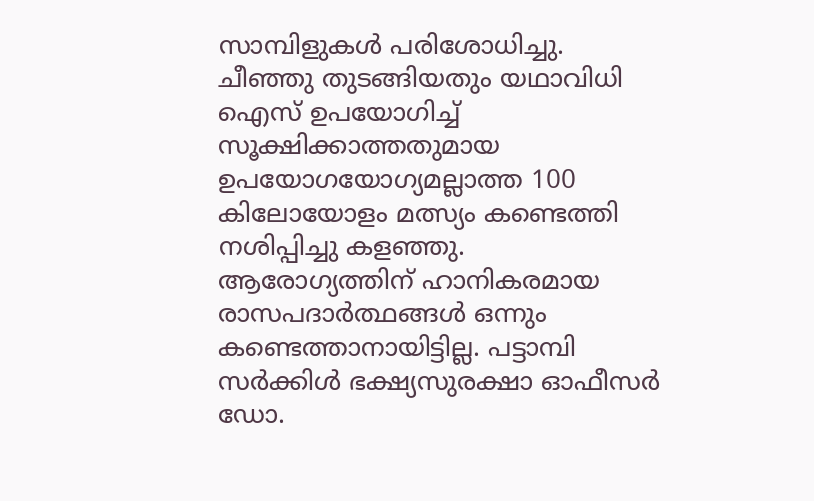സാമ്പിളുകള്‍ പരിശോധിച്ചു. ചീഞ്ഞു തുടങ്ങിയതും യഥാവിധി ഐസ് ഉപയോഗിച്ച് സൂക്ഷിക്കാത്തതുമായ ഉപയോഗയോഗ്യമല്ലാത്ത 100 കിലോയോളം മത്സ്യം കണ്ടെത്തി നശിപ്പിച്ചു കളഞ്ഞു. ആരോഗ്യത്തിന് ഹാനികരമായ രാസപദാര്‍ത്ഥങ്ങള്‍ ഒന്നും കണ്ടെത്താനായിട്ടില്ല. പട്ടാമ്പി സര്‍ക്കിള്‍ ഭക്ഷ്യസുരക്ഷാ ഓഫീസര്‍ ഡോ.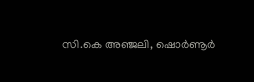സി.കെ അഞ്ജലി, ഷൊര്‍ണൂര്‍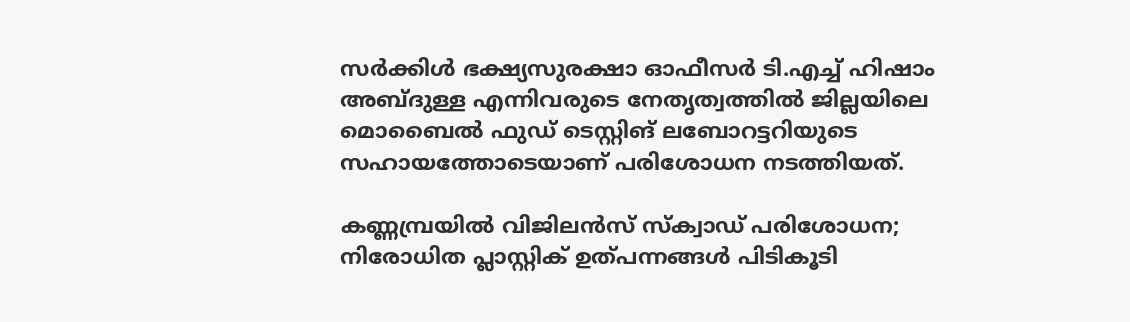സര്‍ക്കിള്‍ ഭക്ഷ്യസുരക്ഷാ ഓഫീസര്‍ ടി.എച്ച് ഹിഷാം അബ്ദുള്ള എന്നിവരുടെ നേതൃത്വത്തില്‍ ജില്ലയിലെ മൊബൈല്‍ ഫുഡ് ടെസ്റ്റിങ് ലബോറട്ടറിയുടെ സഹായത്തോടെയാണ് പരിശോധന നടത്തിയത്.

കണ്ണമ്പ്രയില്‍ വിജിലന്‍സ് സ്‌ക്വാഡ് പരിശോധന;
നിരോധിത പ്ലാസ്റ്റിക് ഉത്പന്നങ്ങള്‍ പിടികൂടി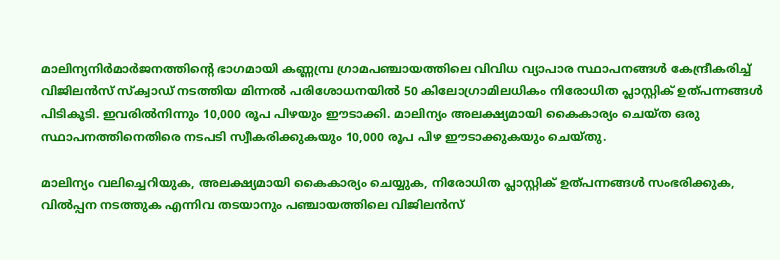മാലിന്യനിര്‍മാര്‍ജനത്തിന്റെ ഭാഗമായി കണ്ണമ്പ്ര ഗ്രാമപഞ്ചായത്തിലെ വിവിധ വ്യാപാര സ്ഥാപനങ്ങള്‍ കേന്ദ്രീകരിച്ച് വിജിലന്‍സ് സ്‌ക്വാഡ് നടത്തിയ മിന്നല്‍ പരിശോധനയില്‍ 50 കിലോഗ്രാമിലധികം നിരോധിത പ്ലാസ്റ്റിക് ഉത്പന്നങ്ങള്‍ പിടികൂടി. ഇവരില്‍നിന്നും 10,000 രൂപ പിഴയും ഈടാക്കി. മാലിന്യം അലക്ഷ്യമായി കൈകാര്യം ചെയ്ത ഒരു സ്ഥാപനത്തിനെതിരെ നടപടി സ്വീകരിക്കുകയും 10,000 രൂപ പിഴ ഈടാക്കുകയും ചെയ്തു.

മാലിന്യം വലിച്ചെറിയുക, അലക്ഷ്യമായി കൈകാര്യം ചെയ്യുക, നിരോധിത പ്ലാസ്റ്റിക് ഉത്പന്നങ്ങള്‍ സംഭരിക്കുക, വില്‍പ്പന നടത്തുക എന്നിവ തടയാനും പഞ്ചായത്തിലെ വിജിലന്‍സ്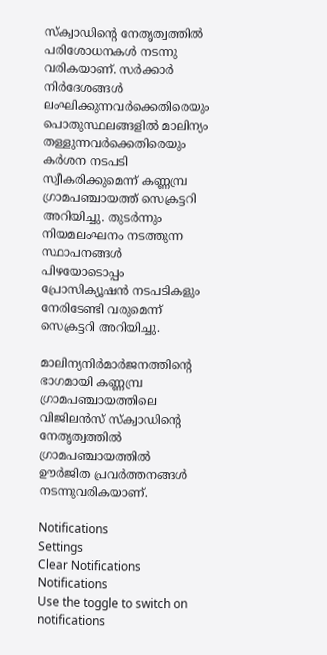സ്‌ക്വാഡിന്റെ നേതൃത്വത്തില്‍ പരിശോധനകള്‍ നടന്നു വരികയാണ്. സര്‍ക്കാര്‍ നിര്‍ദേശങ്ങള്‍ ലംഘിക്കുന്നവര്‍ക്കെതിരെയും പൊതുസ്ഥലങ്ങളില്‍ മാലിന്യം തള്ളുന്നവര്‍ക്കെതിരെയും കര്‍ശന നടപടി സ്വീകരിക്കുമെന്ന് കണ്ണമ്പ്ര ഗ്രാമപഞ്ചായത്ത് സെക്രട്ടറി അറിയിച്ചു. തുടര്‍ന്നും നിയമലംഘനം നടത്തുന്ന സ്ഥാപനങ്ങള്‍ പിഴയോടൊപ്പം പ്രോസിക്യൂഷന്‍ നടപടികളും നേരിടേണ്ടി വരുമെന്ന് സെക്രട്ടറി അറിയിച്ചു.

മാലിന്യനിര്‍മാര്‍ജനത്തിന്റെ ഭാഗമായി കണ്ണമ്പ്ര ഗ്രാമപഞ്ചായത്തിലെ വിജിലന്‍സ് സ്‌ക്വാഡിന്റെ നേതൃത്വത്തില്‍ ഗ്രാമപഞ്ചായത്തില്‍ ഊര്‍ജിത പ്രവര്‍ത്തനങ്ങള്‍ നടന്നുവരികയാണ്.

Notifications
Settings
Clear Notifications
Notifications
Use the toggle to switch on notifications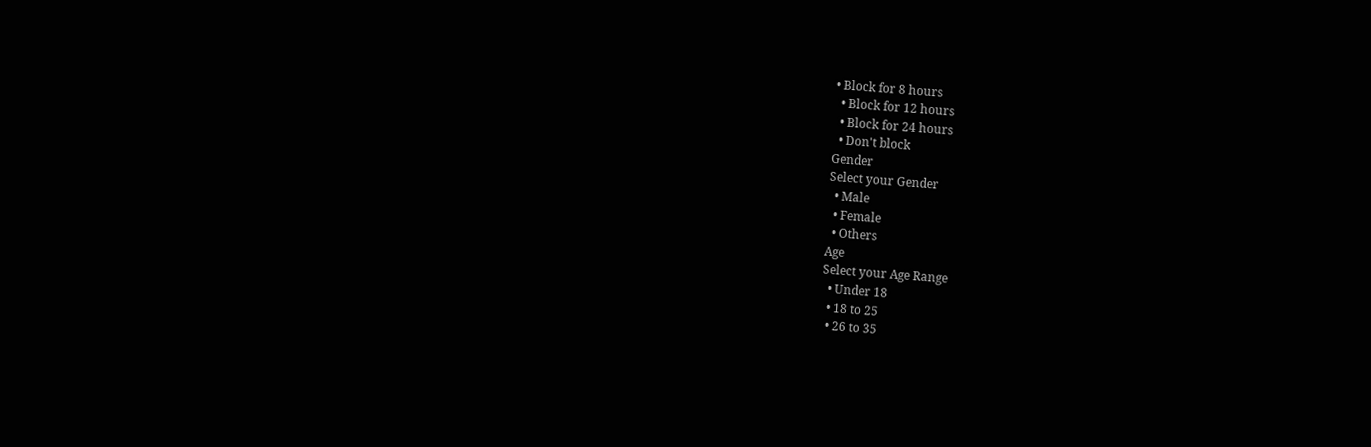• Block for 8 hours
  • Block for 12 hours
  • Block for 24 hours
  • Don't block
Gender
Select your Gender
  • Male
  • Female
  • Others
Age
Select your Age Range
  • Under 18
  • 18 to 25
  • 26 to 35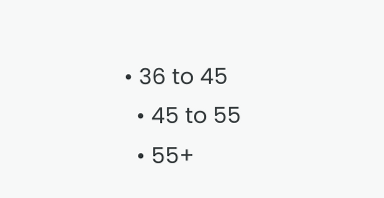• 36 to 45
  • 45 to 55
  • 55+